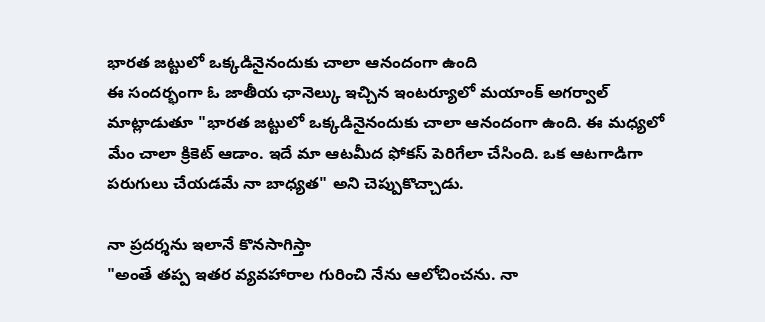భారత జట్టులో ఒక్కడినైనందుకు చాలా ఆనందంగా ఉంది
ఈ సందర్భంగా ఓ జాతీయ ఛానెల్కు ఇచ్చిన ఇంటర్యూలో మయాంక్ అగర్వాల్ మాట్లాడుతూ "భారత జట్టులో ఒక్కడినైనందుకు చాలా ఆనందంగా ఉంది. ఈ మధ్యలో మేం చాలా క్రికెట్ ఆడాం. ఇదే మా ఆటమీద ఫోకస్ పెరిగేలా చేసింది. ఒక ఆటగాడిగా పరుగులు చేయడమే నా బాధ్యత" అని చెప్పుకొచ్చాడు.

నా ప్రదర్శను ఇలానే కొనసాగిస్తా
"అంతే తప్ప ఇతర వ్యవహారాల గురించి నేను ఆలోచించను. నా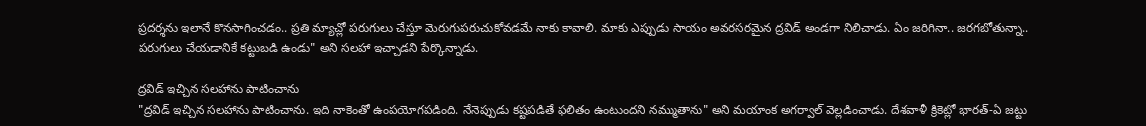ప్రదర్శను ఇలానే కొనసాగించడం.. ప్రతి మ్యాచ్లో పరుగులు చేస్తూ మెరుగుపరుచుకోవడమే నాకు కావాలి. మాకు ఎప్పుడు సాయం అవరసరమైన ద్రవిడ్ అండగా నిలిచాడు. ఏం జరిగినా.. జరగబోతున్నా.. పరుగులు చేయడానికే కట్టుబడి ఉండు" అని సలహా ఇచ్చాడని పేర్కొన్నాడు.

ద్రవిడ్ ఇచ్చిన సలహాను పాటించాను
"ద్రవిడ్ ఇచ్చిన సలహాను పాటించాను. ఇది నాకెంతో ఉంపయోగపడింది. నేనెప్పుడు కష్టపడితే ఫలితం ఉంటుందని నమ్ముతాను" అని మయాంక అగర్వాల్ వెల్లడించాడు. దేశవాళీ క్రికెట్లో భారత్-ఏ జట్టు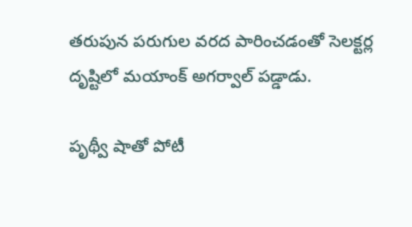తరుపున పరుగుల వరద పారించడంతో సెలక్టర్ల దృష్టిలో మయాంక్ అగర్వాల్ పడ్డాడు.

పృథ్వీ షాతో పోటీ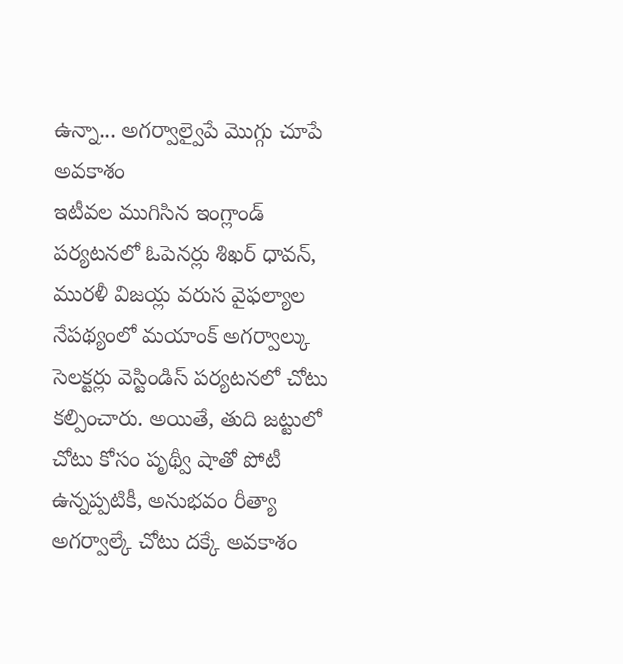ఉన్నా... అగర్వాల్వైపే మొగ్గు చూపే అవకాశం
ఇటీవల ముగిసిన ఇంగ్లాండ్ పర్యటనలో ఓపెనర్లు శిఖర్ ధావన్, మురళీ విజయ్ల వరుస వైఫల్యాల నేపథ్యంలో మయాంక్ అగర్వాల్కు సెలక్టర్లు వెస్టిండిస్ పర్యటనలో చోటు కల్పించారు. అయితే, తుది జట్టులో చోటు కోసం పృథ్వీ షాతో పోటీ ఉన్నప్పటికీ, అనుభవం రీత్యా అగర్వాల్కే చోటు దక్కే అవకాశం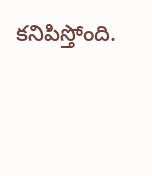కనిపిస్తోంది.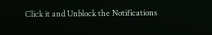Click it and Unblock the Notifications